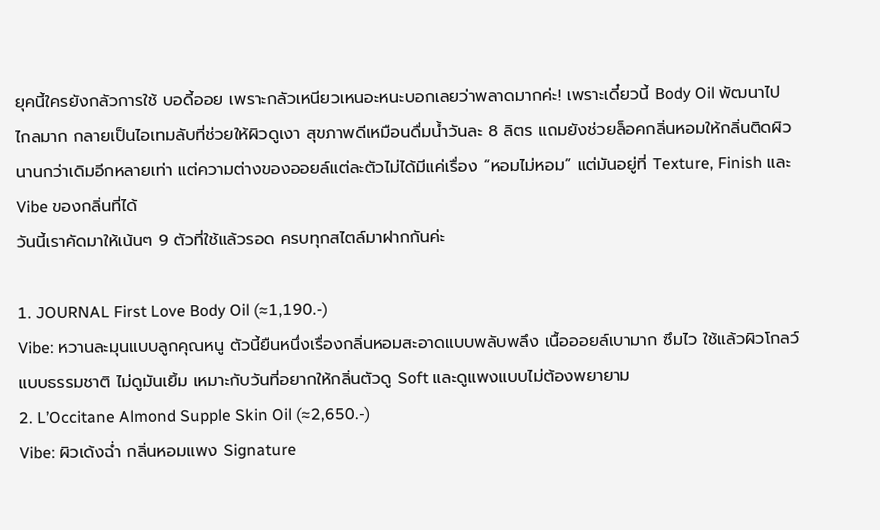ยุคนี้ใครยังกลัวการใช้ บอดี้ออย เพราะกลัวเหนียวเหนอะหนะบอกเลยว่าพลาดมากค่ะ! เพราะเดี๋ยวนี้ Body Oil พัฒนาไปไกลมาก กลายเป็นไอเทมลับที่ช่วยให้ผิวดูเงา สุขภาพดีเหมือนดื่มน้ำวันละ 8 ลิตร แถมยังช่วยล็อคกลิ่นหอมให้กลิ่นติดผิว นานกว่าเดิมอีกหลายเท่า แต่ความต่างของออยล์แต่ละตัวไม่ได้มีแค่เรื่อง “หอมไม่หอม” แต่มันอยู่ที่ Texture, Finish และ Vibe ของกลิ่นที่ได้
วันนี้เราคัดมาให้เน้นๆ 9 ตัวที่ใช้แล้วรอด ครบทุกสไตล์มาฝากกันค่ะ

1. JOURNAL First Love Body Oil (≈1,190.-)
Vibe: หวานละมุนแบบลูกคุณหนู ตัวนี้ยืนหนึ่งเรื่องกลิ่นหอมสะอาดแบบพลับพลึง เนื้อออยล์เบามาก ซึมไว ใช้แล้วผิวโกลว์แบบธรรมชาติ ไม่ดูมันเยิ้ม เหมาะกับวันที่อยากให้กลิ่นตัวดู Soft และดูแพงแบบไม่ต้องพยายาม
2. L’Occitane Almond Supple Skin Oil (≈2,650.-)
Vibe: ผิวเด้งฉ่ำ กลิ่นหอมแพง Signature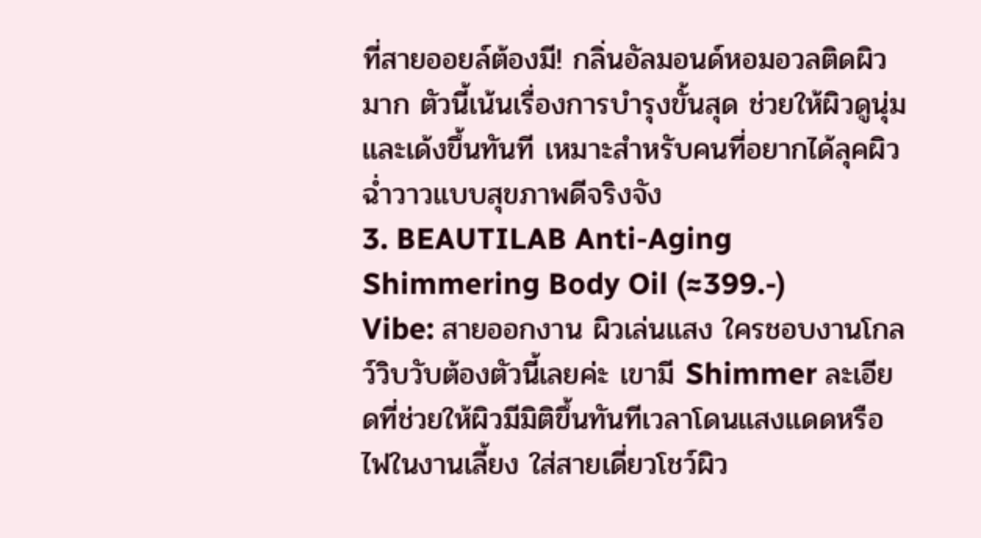ที่สายออยล์ต้องมี! กลิ่นอัลมอนด์หอมอวลติดผิวมาก ตัวนี้เน้นเรื่องการบำรุงขั้นสุด ช่วยให้ผิวดูนุ่มและเด้งขึ้นทันที เหมาะสำหรับคนที่อยากได้ลุคผิวฉ่ำวาวแบบสุขภาพดีจริงจัง
3. BEAUTILAB Anti-Aging Shimmering Body Oil (≈399.-)
Vibe: สายออกงาน ผิวเล่นแสง ใครชอบงานโกลว์วิบวับต้องตัวนี้เลยค่ะ เขามี Shimmer ละเอียดที่ช่วยให้ผิวมีมิติขึ้นทันทีเวลาโดนแสงแดดหรือไฟในงานเลี้ยง ใส่สายเดี่ยวโชว์ผิว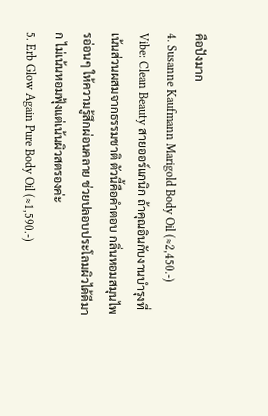คือปังมาก
4. Susanne Kaufmann Marigold Body Oil (≈2,450.-)
Vibe: Clean Beauty สายออร์แกนิก ถ้าคุณอินกับงานบำรุงที่เน้นส่วนผสมจากธรรมชาติ ตัวนี้คือคำตอบ กลิ่นหอมสมุนไพรอ่อนๆ ให้ความรู้สึกผ่อนคลาย ช่วยปลอบประโลมผิวได้ดีมาก ไม่เน้นหอมฟุ้งแต่เน้นผิวสตรองค่ะ
5. Erb Glow Again Pure Body Oil (≈1,590.-)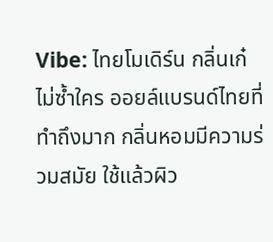Vibe: ไทยโมเดิร์น กลิ่นเก๋ไม่ซ้ำใคร ออยล์แบรนด์ไทยที่ทำถึงมาก กลิ่นหอมมีความร่วมสมัย ใช้แล้วผิว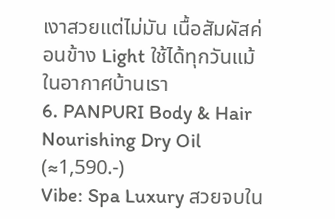เงาสวยแต่ไม่มัน เนื้อสัมผัสค่อนข้าง Light ใช้ได้ทุกวันแม้ในอากาศบ้านเรา
6. PANPURI Body & Hair Nourishing Dry Oil (≈1,590.-)
Vibe: Spa Luxury สวยจบใน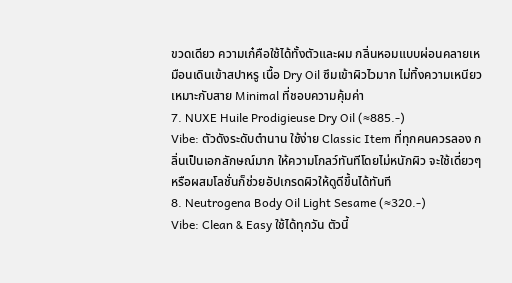ขวดเดียว ความเก๋คือใช้ได้ทั้งตัวและผม กลิ่นหอมแบบผ่อนคลายเหมือนเดินเข้าสปาหรู เนื้อ Dry Oil ซึมเข้าผิวไวมาก ไม่ทิ้งความเหนียว เหมาะกับสาย Minimal ที่ชอบความคุ้มค่า
7. NUXE Huile Prodigieuse Dry Oil (≈885.-)
Vibe: ตัวดังระดับตำนาน ใช้ง่าย Classic Item ที่ทุกคนควรลอง กลิ่นเป็นเอกลักษณ์มาก ให้ความโกลว์ทันทีโดยไม่หนักผิว จะใช้เดี่ยวๆ หรือผสมโลชั่นก็ช่วยอัปเกรดผิวให้ดูดีขึ้นได้ทันที
8. Neutrogena Body Oil Light Sesame (≈320.-)
Vibe: Clean & Easy ใช้ได้ทุกวัน ตัวนี้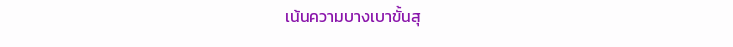เน้นความบางเบาขั้นสุ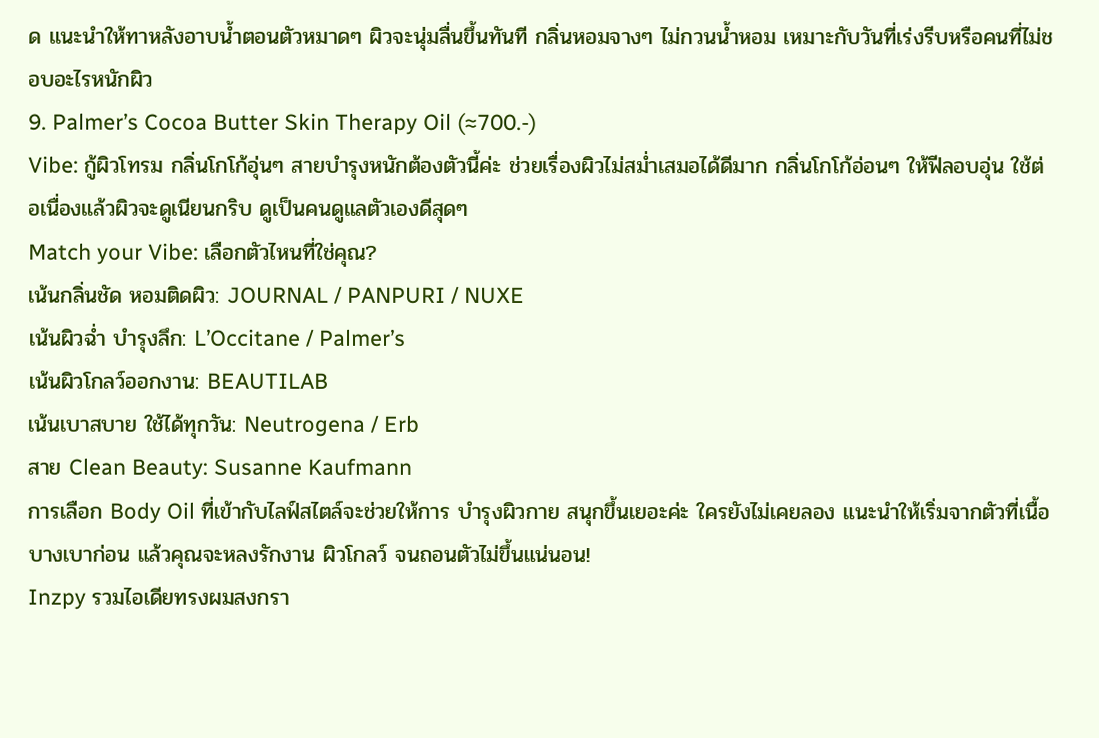ด แนะนำให้ทาหลังอาบน้ำตอนตัวหมาดๆ ผิวจะนุ่มลื่นขึ้นทันที กลิ่นหอมจางๆ ไม่กวนน้ำหอม เหมาะกับวันที่เร่งรีบหรือคนที่ไม่ชอบอะไรหนักผิว
9. Palmer’s Cocoa Butter Skin Therapy Oil (≈700.-)
Vibe: กู้ผิวโทรม กลิ่นโกโก้อุ่นๆ สายบำรุงหนักต้องตัวนี้ค่ะ ช่วยเรื่องผิวไม่สม่ำเสมอได้ดีมาก กลิ่นโกโก้อ่อนๆ ให้ฟีลอบอุ่น ใช้ต่อเนื่องแล้วผิวจะดูเนียนกริบ ดูเป็นคนดูแลตัวเองดีสุดๆ
Match your Vibe: เลือกตัวไหนที่ใช่คุณ?
เน้นกลิ่นชัด หอมติดผิว: JOURNAL / PANPURI / NUXE
เน้นผิวฉ่ำ บำรุงลึก: L’Occitane / Palmer’s
เน้นผิวโกลว์ออกงาน: BEAUTILAB
เน้นเบาสบาย ใช้ได้ทุกวัน: Neutrogena / Erb
สาย Clean Beauty: Susanne Kaufmann
การเลือก Body Oil ที่เข้ากับไลฟ์สไตล์จะช่วยให้การ บำรุงผิวกาย สนุกขึ้นเยอะค่ะ ใครยังไม่เคยลอง แนะนำให้เริ่มจากตัวที่เนื้อบางเบาก่อน แล้วคุณจะหลงรักงาน ผิวโกลว์ จนถอนตัวไม่ขึ้นแน่นอน!
Inzpy รวมไอเดียทรงผมสงกรา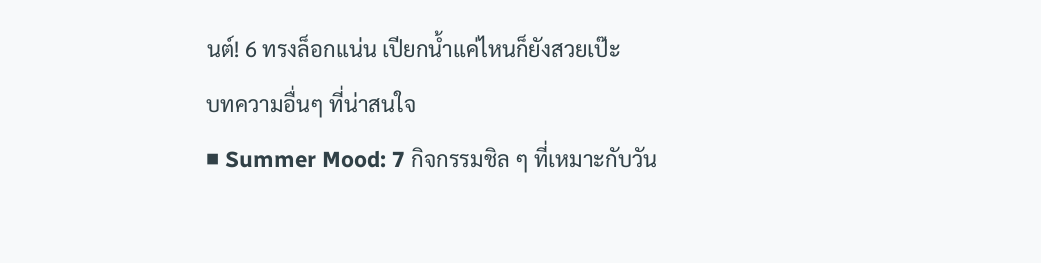นต์! 6 ทรงล็อกแน่น เปียกน้ำแค่ไหนก็ยังสวยเป๊ะ
บทความอื่นๆ ที่น่าสนใจ
■ Summer Mood: 7 กิจกรรมชิล ๆ ที่เหมาะกับวัน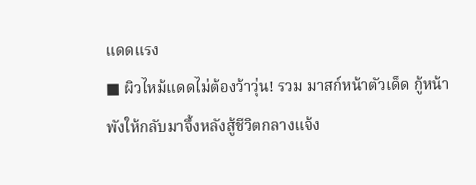แดดแรง
■ ผิวไหม้แดดไม่ต้องว้าวุ่น! รวม มาสก์หน้าตัวเด็ด กู้หน้าพังให้กลับมาจึ้งหลังสู้ชีวิตกลางแจ้ง